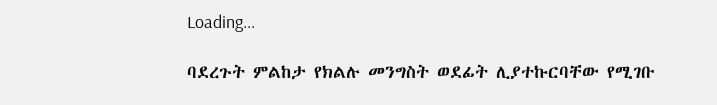Loading...

ባደረጉት ምልከታ የክልሉ መንግስት ወደፊት ሊያተኩርባቸው የሚገቡ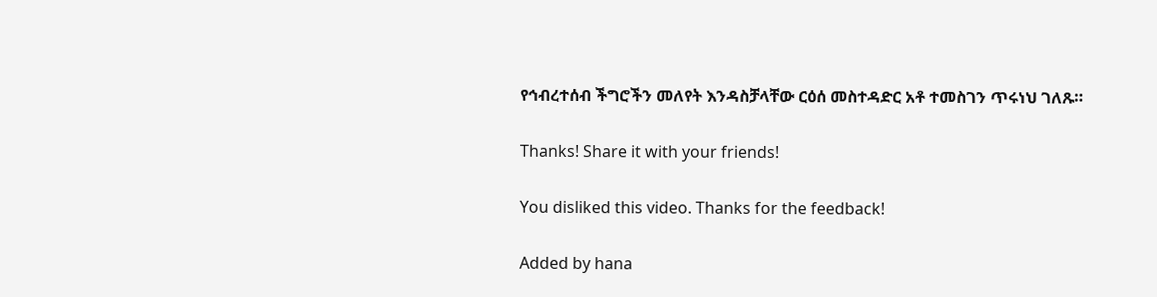የኅብረተሰብ ችግሮችን መለየት እንዳስቻላቸው ርዕሰ መስተዳድር አቶ ተመስገን ጥሩነህ ገለጹ።

Thanks! Share it with your friends!

You disliked this video. Thanks for the feedback!

Added by hana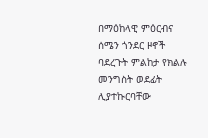በማዕከላዊ ምዕርብና ሰሜን ጎንደር ዞኖች ባደረጉት ምልከታ የክልሉ መንግስት ወደፊት ሊያተኩርባቸው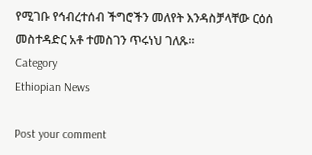የሚገቡ የኅብረተሰብ ችግሮችን መለየት እንዳስቻላቸው ርዕሰ መስተዳድር አቶ ተመስገን ጥሩነህ ገለጹ።
Category
Ethiopian News

Post your comment